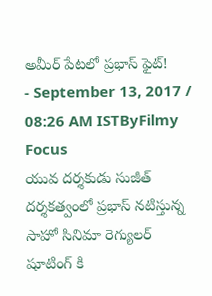అమీర్ పేటలో ప్రభాస్ ఫైట్!
- September 13, 2017 / 08:26 AM ISTByFilmy Focus
యువ దర్శకుడు సుజీత్ దర్శకత్వంలో ప్రభాస్ నటిస్తున్న సాహో సినిమా రెగ్యులర్ షూటింగ్ కి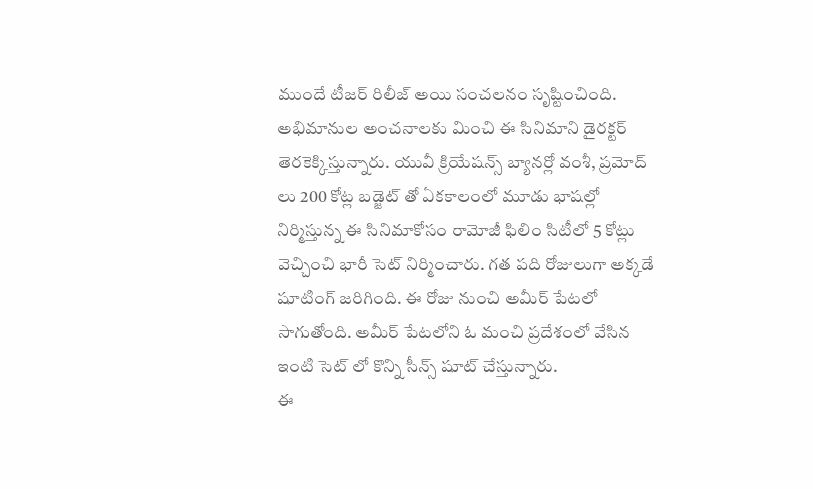ముందే టీజర్ రిలీజ్ అయి సంచలనం సృష్టించింది. అభిమానుల అంచనాలకు మించి ఈ సినిమాని డైరక్టర్ తెరకెక్కిస్తున్నారు. యువీ క్రియేషన్స్ బ్యానర్లో వంశీ, ప్రమోద్ లు 200 కోట్ల బడ్జెట్ తో ఏకకాలంలో మూడు భాషల్లో నిర్మిస్తున్న ఈ సినిమాకోసం రామోజీ ఫిలిం సిటీలో 5 కోట్లు వెచ్చించి భారీ సెట్ నిర్మించారు. గత పది రోజులుగా అక్కడే షూటింగ్ జరిగింది. ఈ రోజు నుంచి అమీర్ పేటలో సాగుతోంది. అమీర్ పేటలోని ఓ మంచి ప్రదేశంలో వేసిన ఇంటి సెట్ లో కొన్ని సీన్స్ షూట్ చేస్తున్నారు.
ఈ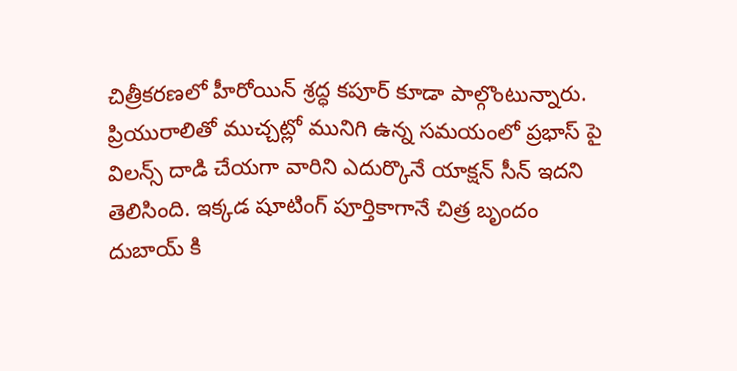చిత్రీకరణలో హీరోయిన్ శ్రద్ధ కపూర్ కూడా పాల్గొంటున్నారు. ప్రియురాలితో ముచ్చట్లో మునిగి ఉన్న సమయంలో ప్రభాస్ పై విలన్స్ దాడి చేయగా వారిని ఎదుర్కొనే యాక్షన్ సీన్ ఇదని తెలిసింది. ఇక్కడ షూటింగ్ పూర్తికాగానే చిత్ర బృందం దుబాయ్ కి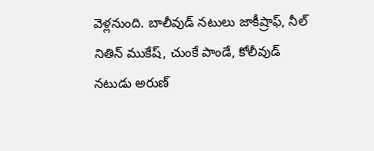వెళ్లనుంది. బాలీవుడ్ నటులు జాకీష్రాఫ్, నీల్ నితిన్ ముకేష్, చుంకే పాండే, కోలీవుడ్ నటుడు అరుణ్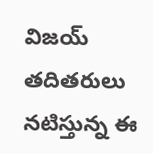విజయ్ తదితరులు నటిస్తున్న ఈ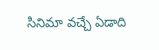సినిమా వచ్చే ఏడాది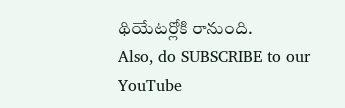థియేటర్లోకి రానుంది.
Also, do SUBSCRIBE to our YouTube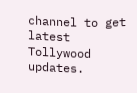channel to get latest Tollywood updates.